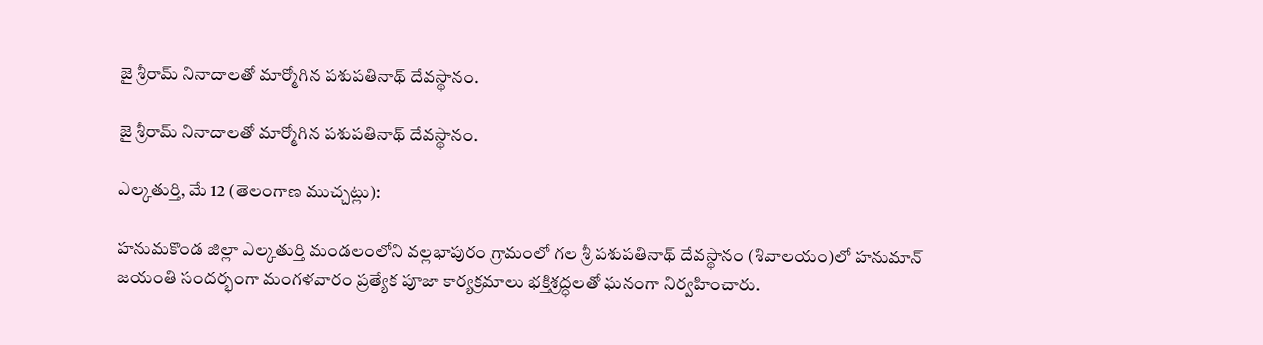జై శ్రీరామ్ నినాదాలతో మార్మోగిన పశుపతినాథ్ దేవస్థానం.

జై శ్రీరామ్ నినాదాలతో మార్మోగిన పశుపతినాథ్ దేవస్థానం.

ఎల్కతుర్తి, మే 12 (తెలంగాణ ముచ్చట్లు):

హనుమకొండ జిల్లా ఎల్కతుర్తి మండలంలోని వల్లభాపురం గ్రామంలో గల శ్రీ పశుపతినాథ్ దేవస్థానం (శివాలయం)లో హనుమాన్ జయంతి సందర్భంగా మంగళవారం ప్రత్యేక పూజా కార్యక్రమాలు భక్తిశ్రద్ధలతో ఘనంగా నిర్వహించారు.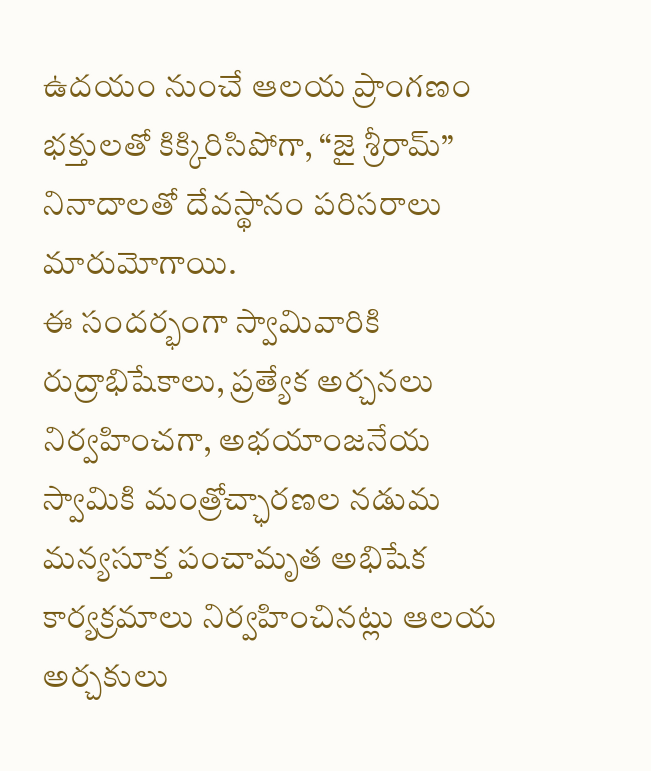ఉదయం నుంచే ఆలయ ప్రాంగణం భక్తులతో కిక్కిరిసిపోగా, “జై శ్రీరామ్” నినాదాలతో దేవస్థానం పరిసరాలు మారుమోగాయి.
ఈ సందర్భంగా స్వామివారికి రుద్రాభిషేకాలు, ప్రత్యేక అర్చనలు నిర్వహించగా, అభయాంజనేయ స్వామికి మంత్రోచ్ఛారణల నడుమ మన్యసూక్త పంచామృత అభిషేక కార్యక్రమాలు నిర్వహించినట్లు ఆలయ అర్చకులు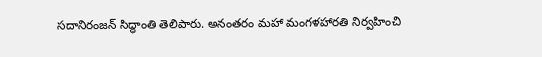సదానిరంజన్ సిద్ధాంతి తెలిపారు. అనంతరం మహా మంగళహారతి నిర్వహించి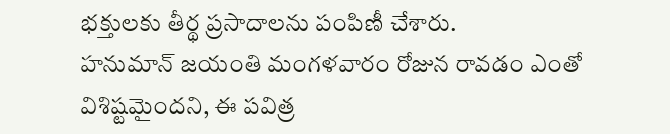భక్తులకు తీర్థ ప్రసాదాలను పంపిణీ చేశారు.
హనుమాన్ జయంతి మంగళవారం రోజున రావడం ఎంతో విశిష్టమైందని, ఈ పవిత్ర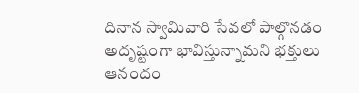దినాన స్వామివారి సేవలో పాల్గొనడం అదృష్టంగా భావిస్తున్నామని భక్తులు ఆనందం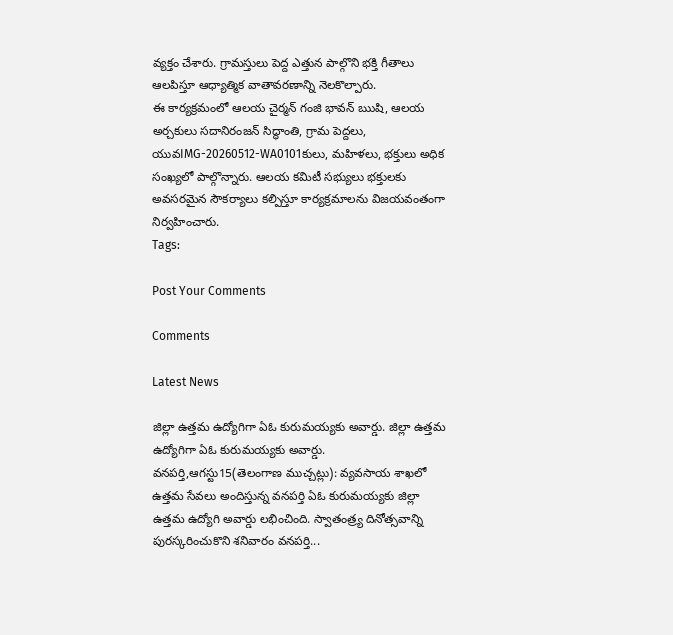వ్యక్తం చేశారు. గ్రామస్తులు పెద్ద ఎత్తున పాల్గొని భక్తి గీతాలు ఆలపిస్తూ ఆధ్యాత్మిక వాతావరణాన్ని నెలకొల్పారు.
ఈ కార్యక్రమంలో ఆలయ చైర్మన్ గంజి భావన్ ఋషి, ఆలయ అర్చకులు సదానిరంజన్ సిద్ధాంతి, గ్రామ పెద్దలు, యువIMG-20260512-WA0101కులు, మహిళలు, భక్తులు అధిక సంఖ్యలో పాల్గొన్నారు. ఆలయ కమిటీ సభ్యులు భక్తులకు అవసరమైన సౌకర్యాలు కల్పిస్తూ కార్యక్రమాలను విజయవంతంగా నిర్వహించారు.
Tags:

Post Your Comments

Comments

Latest News

జిల్లా ఉత్తమ ఉద్యోగిగా ఏఓ కురుమయ్యకు అవార్డు. జిల్లా ఉత్తమ ఉద్యోగిగా ఏఓ కురుమయ్యకు అవార్డు.
వనపర్తి,ఆగస్టు15(తెలంగాణ ముచ్చట్లు): వ్యవసాయ శాఖలో ఉత్తమ సేవలు అందిస్తున్న వనపర్తి ఏఓ కురుమయ్యకు జిల్లా ఉత్తమ ఉద్యోగి అవార్డు లభించింది. స్వాతంత్ర్య దినోత్సవాన్ని పురస్కరించుకొని శనివారం వనపర్తి...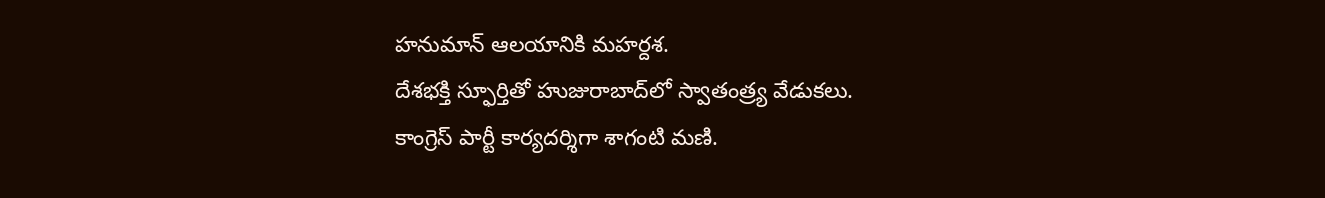హనుమాన్ ఆలయానికి మహర్దశ.
దేశభక్తి స్ఫూర్తితో హుజురాబాద్‌లో స్వాతంత్ర్య వేడుకలు.
కాంగ్రెస్ పార్టీ కార్యదర్శిగా శాగంటి మణి.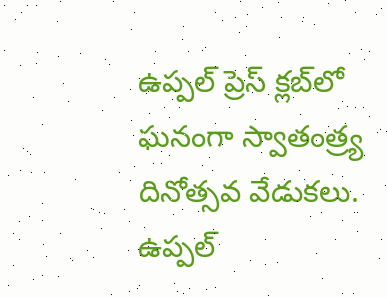ఉప్పల్ ప్రెస్ క్లబ్‌లో ఘనంగా స్వాతంత్ర్య దినోత్సవ వేడుకలు.
ఉప్పల్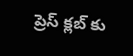ప్రెస్ క్లబ్‌ కు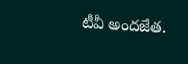టీవీ అందజేత.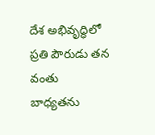దేశ అభివృద్ధిలో ప్రతి పౌరుడు తన వంతు బాధ్యతను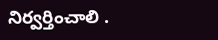నిర్వర్తించాలి .